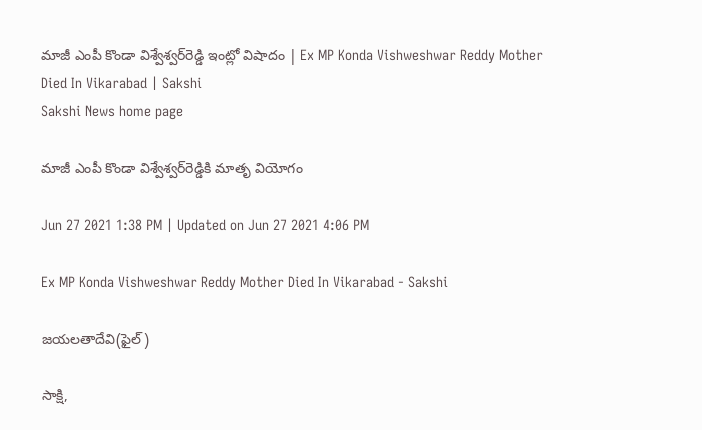మాజీ ఎంపీ కొండా విశ్వేశ్వర్‌రెడ్డి ఇంట్లో విషాదం | Ex MP Konda Vishweshwar Reddy Mother Died In Vikarabad | Sakshi
Sakshi News home page

మాజీ ఎంపీ కొండా విశ్వేశ్వర్‌రెడ్డికి మాతృ వియోగం

Jun 27 2021 1:38 PM | Updated on Jun 27 2021 4:06 PM

Ex MP Konda Vishweshwar Reddy Mother Died In Vikarabad - Sakshi

జయలతాదేవి(ఫైల్‌)

సాక్షి,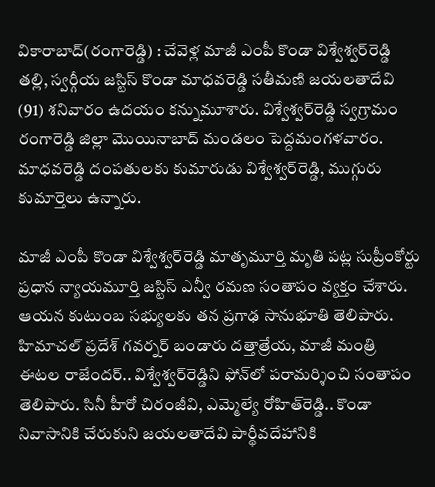వికారాబాద్‌(రంగారెడ్డి) : చేవెళ్ల మాజీ ఎంపీ కొండా విశ్వేశ్వర్‌రెడ్డి తల్లి, స్వర్గీయ జస్టిస్‌ కొండా మాధవరెడ్డి సతీమణి జయలతాదేవి (91) శనివారం ఉదయం కన్నుమూశారు. విశ్వేశ్వర్‌రెడ్డి స్వగ్రామం రంగారెడ్డి జిల్లా మొయినాబాద్‌ మండలం పెద్దమంగళవారం. మాధవరెడ్డి దంపతులకు కుమారుడు విశ్వేశ్వర్‌రెడ్డి, ముగ్గురు కుమార్తెలు ఉన్నారు.

మాజీ ఎంపీ కొండా విశ్వేశ్వర్‌రెడ్డి మాతృమూర్తి మృతి పట్ల సుప్రీంకోర్టు ప్రధాన న్యాయమూర్తి జస్టిస్‌ ఎన్వీ రమణ సంతాపం వ్యక్తం చేశారు. ఆయన కుటుంబ సభ్యులకు తన ప్రగాఢ సానుభూతి తెలిపారు. హిమాచల్‌ ప్రదేశ్‌ గవర్నర్ బండారు దత్తాత్రేయ, మాజీ మంత్రి ఈటల రాజేందర్‌.. విశ్వేశ్వర్‌రెడ్డిని ఫోన్‌లో పరామర్శించి సంతాపం తెలిపారు. సినీ హీరో చిరంజీవి, ఎమ్మెల్యే రోహిత్‌రెడ్డి.. కొండా నివాసానికి చేరుకుని జయలతాదేవి పార్థీవదేహానికి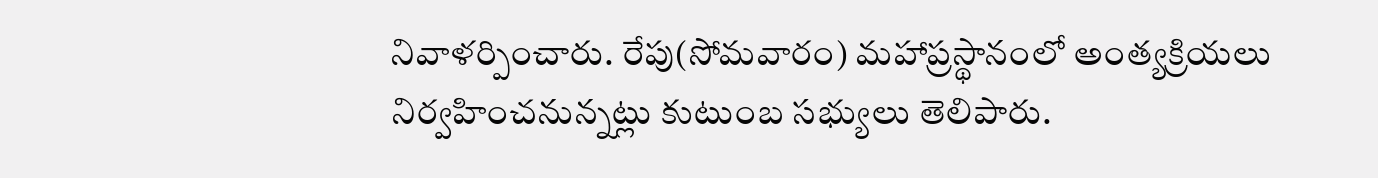నివాళర్పించారు. రేపు(సోమవారం) మహాప్రస్థానంలో అంత్యక్రియలు నిర్వహించనున్నట్లు కుటుంబ సభ్యులు తెలిపారు.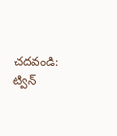చదవండి: ట్విన్‌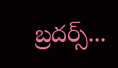బ్రదర్స్‌...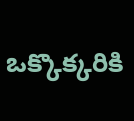ఒక్కొక్కరికి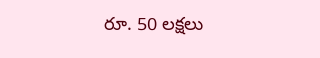రూ. 50 లక్షలు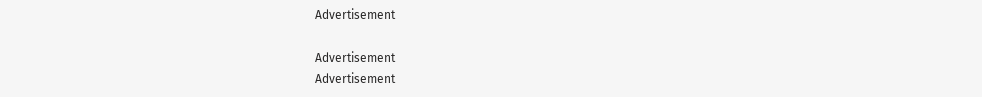Advertisement

Advertisement
Advertisement